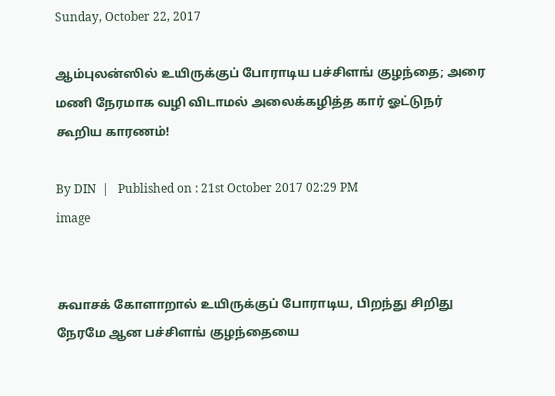Sunday, October 22, 2017

ஆம்புலன்ஸில் உயிருக்குப் போராடிய பச்சிளங் குழந்தை; அரை மணி நேரமாக வழி விடாமல் அலைக்கழித்த கார் ஓட்டுநர் கூறிய காரணம்!

By DIN  |   Published on : 21st October 2017 02:29 PM
image


சுவாசக் கோளாறால் உயிருக்குப் போராடிய, பிறந்து சிறிது நேரமே ஆன பச்சிளங் குழந்தையை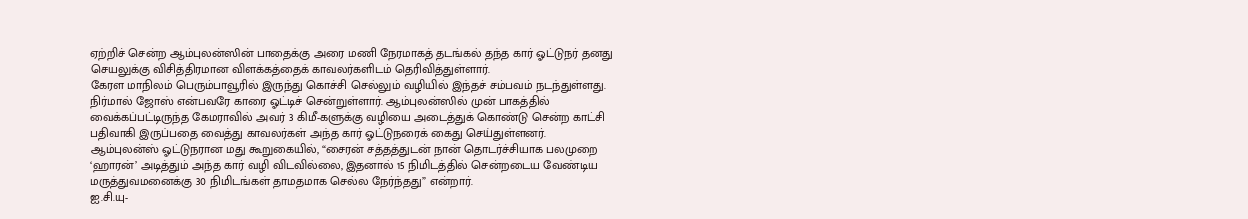ஏற்றிச் சென்ற ஆம்புலன்ஸின் பாதைக்கு அரை மணி நேரமாகத் தடங்கல் தந்த கார் ஓட்டுநர் தனது செயலுக்கு விசித்திரமான விளக்கத்தைக் காவலர்களிடம் தெரிவித்துள்ளார்.
கேரள மாநிலம் பெரும்பாவூரில் இருந்து கொச்சி செல்லும் வழியில் இந்தச் சம்பவம் நடந்துள்ளது. நிர்மால் ஜோஸ் என்பவரே காரை ஓட்டிச் சென்றுள்ளார். ஆம்புலன்ஸில் முன் பாகத்தில் வைக்கப்பட்டிருந்த கேமராவில் அவர் 3 கிமீ-களுக்கு வழியை அடைத்துக் கொண்டு சென்ற காட்சி பதிவாகி இருப்பதை வைத்து காவலர்கள் அந்த கார் ஓட்டுநரைக் கைது செய்துள்ளனர். ஆம்புலன்ஸ் ஓட்டுநரான மது கூறுகையில், “சைரன் சத்தத்துடன் நான் தொடர்ச்சியாக பலமுறை ‘ஹாரன்’ அடித்தும் அந்த கார் வழி விடவில்லை, இதனால் 15 நிமிடத்தில் சென்றடைய வேண்டிய மருத்துவமனைக்கு 30 நிமிடங்கள் தாமதமாக செல்ல நேர்ந்தது” என்றார்.
ஐ.சி.யு-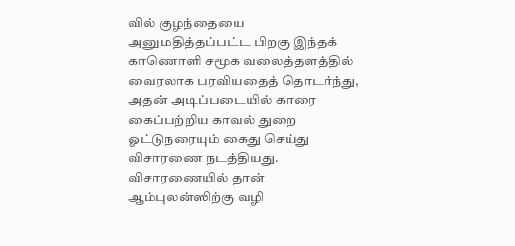வில் குழந்தையை அனுமதித்தப்பட்ட பிறகு இந்தக் காணொளி சமூக வலைத்தளத்தில் வைரலாக பரவியதைத் தொடர்ந்து, அதன் அடிப்படையில் காரை கைப்பற்றிய காவல் துறை ஓட்டுநரையும் கைது செய்து விசாரணை நடத்தியது. விசாரணையில் தான் ஆம்புலன்ஸிற்கு வழி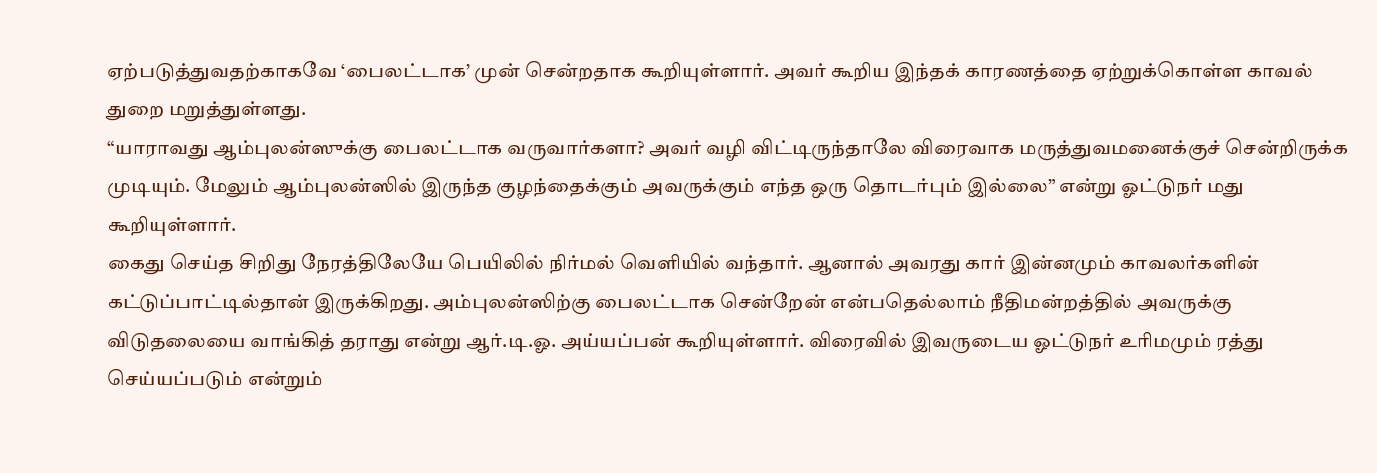ஏற்படுத்துவதற்காகவே ‘பைலட்டாக’ முன் சென்றதாக கூறியுள்ளார். அவர் கூறிய இந்தக் காரணத்தை ஏற்றுக்கொள்ள காவல் துறை மறுத்துள்ளது.
“யாராவது ஆம்புலன்ஸுக்கு பைலட்டாக வருவார்களா? அவர் வழி விட்டிருந்தாலே விரைவாக மருத்துவமனைக்குச் சென்றிருக்க முடியும். மேலும் ஆம்புலன்ஸில் இருந்த குழந்தைக்கும் அவருக்கும் எந்த ஒரு தொடர்பும் இல்லை” என்று ஓட்டுநர் மது கூறியுள்ளார்.
கைது செய்த சிறிது நேரத்திலேயே பெயிலில் நிர்மல் வெளியில் வந்தார். ஆனால் அவரது கார் இன்னமும் காவலர்களின் கட்டுப்பாட்டில்தான் இருக்கிறது. அம்புலன்ஸிற்கு பைலட்டாக சென்றேன் என்பதெல்லாம் நீதிமன்றத்தில் அவருக்கு விடுதலையை வாங்கித் தராது என்று ஆர்.டி.ஓ. அய்யப்பன் கூறியுள்ளார். விரைவில் இவருடைய ஓட்டுநர் உரிமமும் ரத்து செய்யப்படும் என்றும்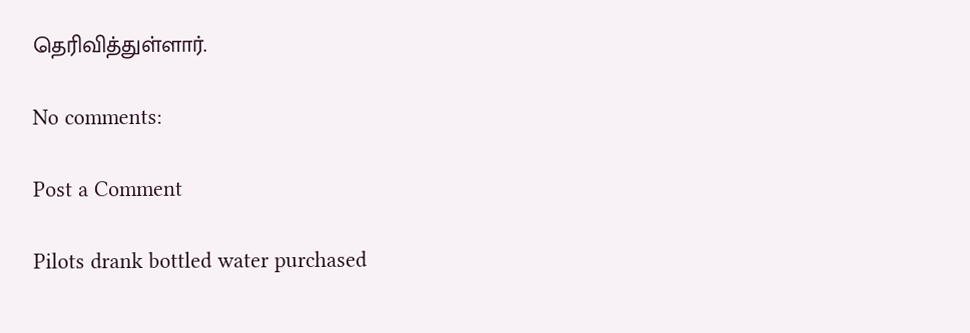தெரிவித்துள்ளார்.

No comments:

Post a Comment

Pilots drank bottled water purchased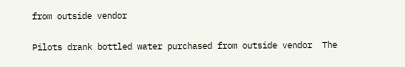from outside vendor

Pilots drank bottled water purchased from outside vendor  The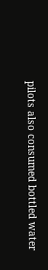pilots also consumed bottled water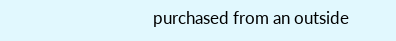purchased from an outside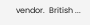vendor.  British ...